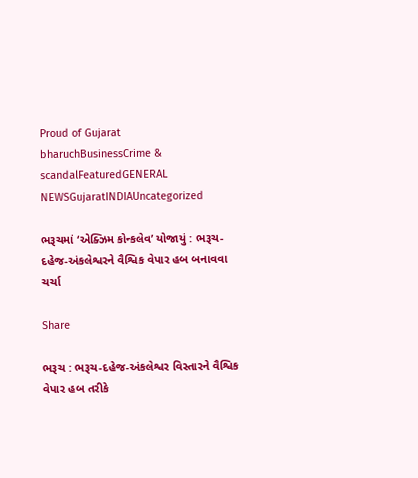Proud of Gujarat
bharuchBusinessCrime & scandalFeaturedGENERAL NEWSGujaratINDIAUncategorized

ભરૂચમાં ‘એક્ઝિમ કોન્કલેવ’ યોજાયું : ભરૂચ-દહેજ-અંકલેશ્વરને વૈશ્વિક વેપાર હબ બનાવવા ચર્ચા

Share

ભરૂચ : ભરૂચ-દહેજ-અંકલેશ્વર વિસ્તારને વૈશ્વિક વેપાર હબ તરીકે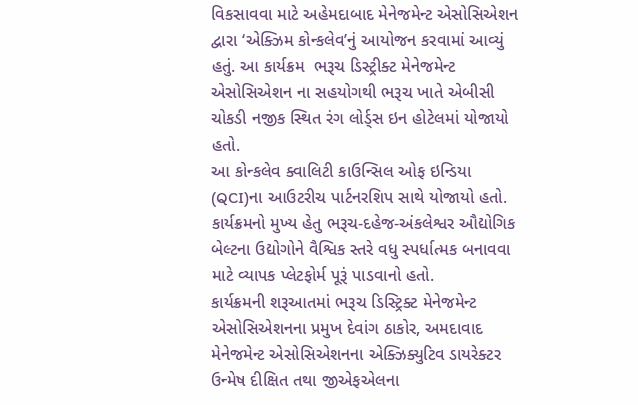વિકસાવવા માટે અહેમદાબાદ મેનેજમેન્ટ એસોસિએશન  દ્વારા ‘એક્ઝિમ કોન્કલેવ’નું આયોજન કરવામાં આવ્યું હતું. આ કાર્યક્રમ  ભરૂચ ડિસ્ટ્રીક્ટ મેનેજમેન્ટ એસોસિએશન ના સહયોગથી ભરૂચ ખાતે એબીસી ચોકડી નજીક સ્થિત રંગ લોર્ડ્સ ઇન હોટેલમાં યોજાયો હતો.
આ કોન્કલેવ ક્વાલિટી કાઉન્સિલ ઓફ ઇન્ડિયા  (QCI)ના આઉટરીચ પાર્ટનરશિપ સાથે યોજાયો હતો. કાર્યક્રમનો મુખ્ય હેતુ ભરૂચ-દહેજ-અંકલેશ્વર ઔદ્યોગિક બેલ્ટના ઉદ્યોગોને વૈશ્વિક સ્તરે વધુ સ્પર્ધાત્મક બનાવવા માટે વ્યાપક પ્લેટફોર્મ પૂરૂં પાડવાનો હતો.
કાર્યક્રમની શરૂઆતમાં ભરૂચ ડિસ્ટ્રિક્ટ મેનેજમેન્ટ એસોસિએશનના પ્રમુખ દેવાંગ ઠાકોર, અમદાવાદ મેનેજમેન્ટ એસોસિએશનના એક્ઝિક્યુટિવ ડાયરેક્ટર ઉન્મેષ દીક્ષિત તથા જીએફએલના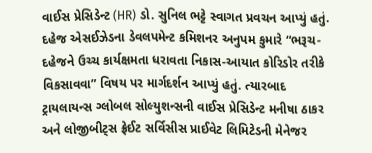વાઈસ પ્રેસિડેન્ટ (HR) ડો. સુનિલ ભટ્ટે સ્વાગત પ્રવચન આપ્યું હતું.
દહેજ એસઈઝેડના ડેવલપમેન્ટ કમિશનર અનુપમ કુમારે “ભરૂચ-દહેજને ઉચ્ચ કાર્યક્ષમતા ધરાવતા નિકાસ-આયાત કોરિડોર તરીકે વિકસાવવા” વિષય પર માર્ગદર્શન આપ્યું હતું. ત્યારબાદ ટ્રાયલાયન્સ ગ્લોબલ સોલ્યુશન્સની વાઈસ પ્રેસિડેન્ટ મનીષા ઠાકર અને લોજીબીટ્સ ફ્રેઈટ સર્વિસીસ પ્રાઈવેટ લિમિટેડની મેનેજર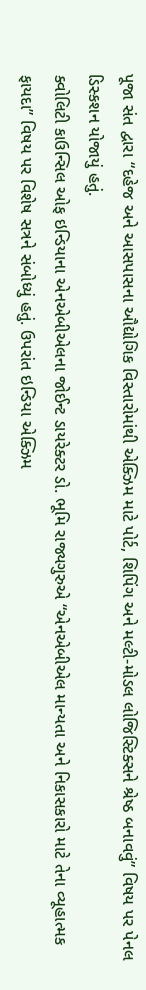પૂજા સંત દ્વારા “દહેજ અને આસપાસના ઔદ્યોગિક વિસ્તારોમાંથી એક્ઝિમ માટે પોર્ટ, શિપિંગ અને મલ્ટી-મોડલ લોજિસ્ટિક્સને શ્રેષ્ઠ બનાવવું” વિષય પર પેનલ ડિસ્કશન યોજાયું હતું.
ક્વોલિટી કાઉન્સિલ ઓફ ઇન્ડિયાના એનએબીએલના જોઈન્ટ ડાયરેક્ટર ડો. ભૂમિ રાજ્યગુરુએ “એનએબીએલ માન્યતા અને નિકાસકારો માટે તેના વ્યૂહાત્મક ફાયદા” વિષય પર વિશેષ સત્રને સંબોધ્યું હતું. ઉપરાંત ઇન્ડિયા એક્ઝિમ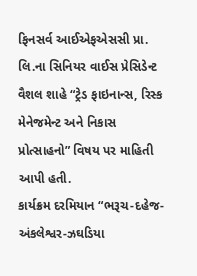ફિનસર્વ આઈએફએસસી પ્રા. લિ.ના સિનિયર વાઈસ પ્રેસિડેન્ટ વૈશલ શાહે “ટ્રેડ ફાઇનાન્સ, રિસ્ક મેનેજમેન્ટ અને નિકાસ પ્રોત્સાહનો” વિષય પર માહિતી આપી હતી.
કાર્યક્રમ દરમિયાન “ભરૂચ-દહેજ-અંકલેશ્વર-ઝઘડિયા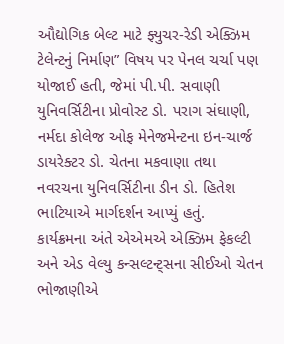ઔદ્યોગિક બેલ્ટ માટે ફ્યુચર-રેડી એક્ઝિમ ટેલેન્ટનું નિર્માણ” વિષય પર પેનલ ચર્ચા પણ યોજાઈ હતી, જેમાં પી.પી. સવાણી યુનિવર્સિટીના પ્રોવોસ્ટ ડો. પરાગ સંઘાણી, નર્મદા કોલેજ ઓફ મેનેજમેન્ટના ઇન-ચાર્જ ડાયરેક્ટર ડો. ચેતના મકવાણા તથા નવરચના યુનિવર્સિટીના ડીન ડો. હિતેશ ભાટિયાએ માર્ગદર્શન આપ્યું હતું.
કાર્યક્રમના અંતે એએમએ એક્ઝિમ ફેકલ્ટી અને એડ વેલ્યુ કન્સલ્ટન્ટ્સના સીઈઓ ચેતન ભોજાણીએ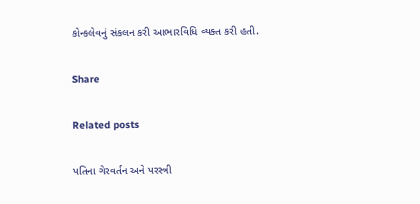કોન્કલેવનું સંકલન કરી આભારવિધિ વ્યક્ત કરી હતી.

Share

Related posts

પતિના ગેરવર્તન અને પરસ્ત્રી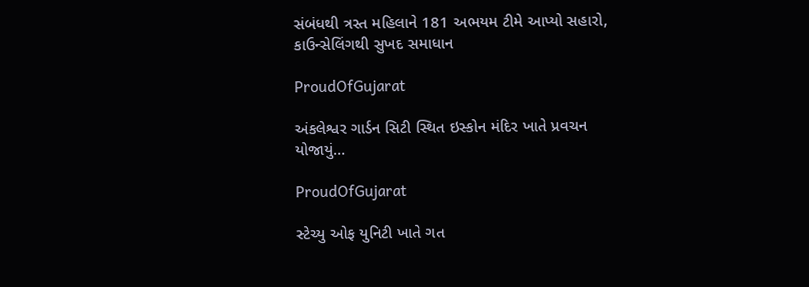સંબંધથી ત્રસ્ત મહિલાને 181 અભયમ ટીમે આપ્યો સહારો, કાઉન્સેલિંગથી સુખદ સમાધાન

ProudOfGujarat

અંકલેશ્વર ગાર્ડન સિટી સ્થિત ઇસ્કોન મંદિર ખાતે પ્રવચન યોજાયું…

ProudOfGujarat

સ્ટેચ્યુ ઓફ યુનિટી ખાતે ગત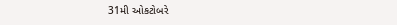31મી ઓકટોબરે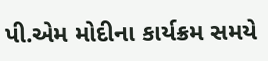પી.એમ મોદીના કાર્યક્રમ સમયે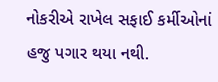નોકરીએ રાખેલ સફાઈ કર્મીઓનાં હજુ પગાર થયા નથી.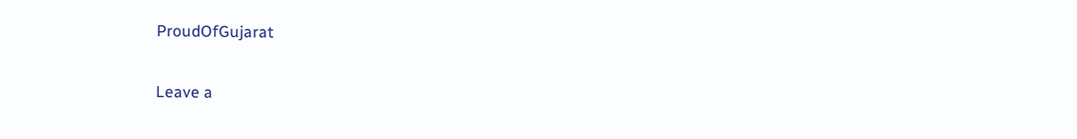ProudOfGujarat

Leave a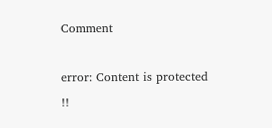Comment

error: Content is protected !!